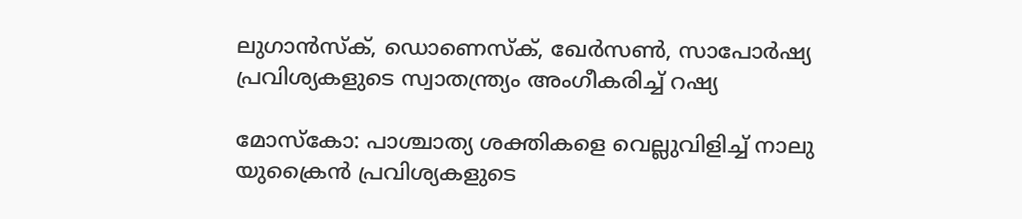ലുഗാന്‍സ്‌ക്, ഡൊണെസ്‌ക്, ഖേര്‍സണ്‍, സാപോര്‍ഷ്യ പ്രവിശ്യകളുടെ സ്വാതന്ത്ര്യം അംഗീകരിച്ച് റഷ്യ

മോസ്‌കോ: പാശ്ചാത്യ ശക്തികളെ വെല്ലുവിളിച്ച് നാലു യുക്രൈന്‍ പ്രവിശ്യകളുടെ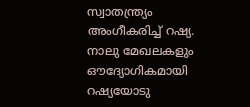സ്വാതന്ത്ര്യം അംഗീകരിച്ച് റഷ്യ. നാലു മേഖലകളും ഔദ്യോഗികമായി റഷ്യയോടു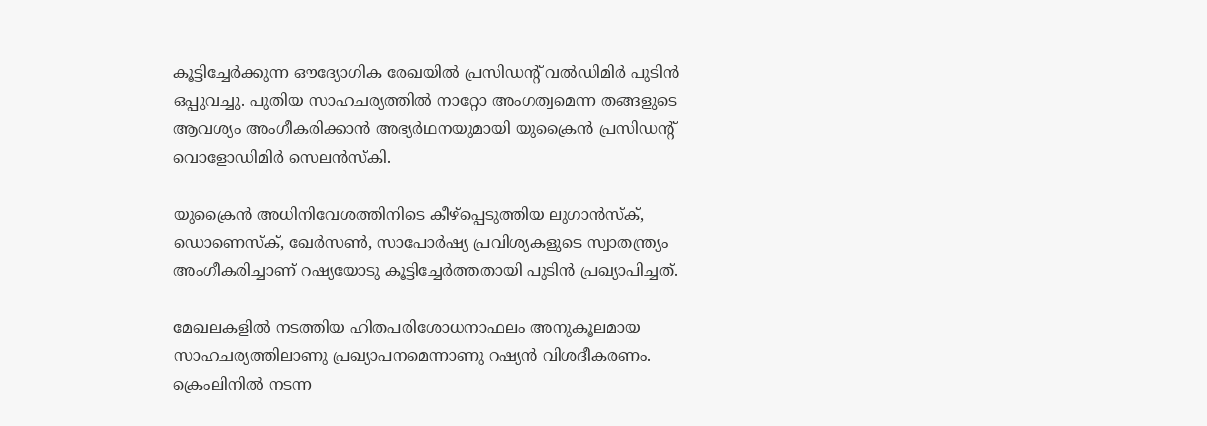കൂട്ടിച്ചേര്‍ക്കുന്ന ഔദ്യോഗിക രേഖയില്‍ പ്രസിഡന്റ് വല്‍ഡിമിര്‍ പുടിന്‍ ഒപ്പുവച്ചു. പുതിയ സാഹചര്യത്തില്‍ നാറ്റോ അംഗത്വമെന്ന തങ്ങളുടെ ആവശ്യം അംഗീകരിക്കാന്‍ അഭ്യര്‍ഥനയുമായി യുക്രൈന്‍ പ്രസിഡന്റ് വൊളോഡിമിര്‍ സെലന്‍സ്‌കി.

യുക്രൈന്‍ അധിനിവേശത്തിനിടെ കീഴ്പ്പെടുത്തിയ ലുഗാന്‍സ്‌ക്, ഡൊണെസ്‌ക്, ഖേര്‍സണ്‍, സാപോര്‍ഷ്യ പ്രവിശ്യകളുടെ സ്വാതന്ത്ര്യം അംഗീകരിച്ചാണ് റഷ്യയോടു കൂട്ടിച്ചേര്‍ത്തതായി പുടിന്‍ പ്രഖ്യാപിച്ചത്.

മേഖലകളില്‍ നടത്തിയ ഹിതപരിശോധനാഫലം അനുകൂലമായ സാഹചര്യത്തിലാണു പ്രഖ്യാപനമെന്നാണു റഷ്യന്‍ വിശദീകരണം. ക്രെംലിനില്‍ നടന്ന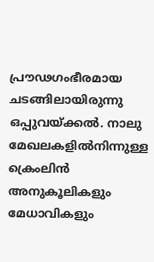പ്രൗഢഗംഭീരമായ ചടങ്ങിലായിരുന്നു ഒപ്പുവയ്ക്കല്‍. നാലു മേഖലകളില്‍നിന്നുള്ള ക്രെംലിന്‍ അനുകൂലികളും മേധാവികളും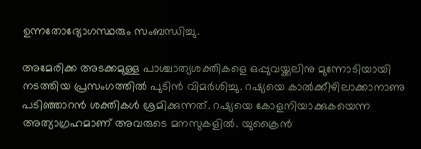ഉന്നതോദ്യോഗസ്ഥരും സംബന്ധിച്ചു.

അമേരിക്ക അടക്കമുള്ള പാശ്ചാത്യശക്തികളെ ഒപ്പുവയ്ക്കലിനു മുന്നോടിയായി നടത്തിയ പ്രസംഗത്തില്‍ പുടിന്‍ വിമര്‍ശിച്ചു. റഷ്യയെ കാല്‍ക്കീഴിലാക്കാനാണു പടിഞ്ഞാറന്‍ ശക്തികള്‍ ശ്രമിക്കുന്നത്. റഷ്യയെ കോളനിയാക്കുകയെന്ന അത്യാഗ്രഹമാണ് അവരുടെ മനസുകളില്‍. യുക്രൈന്‍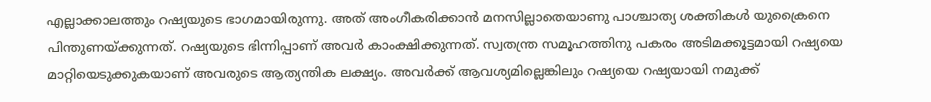എല്ലാക്കാലത്തും റഷ്യയുടെ ഭാഗമായിരുന്നു. അത് അംഗീകരിക്കാന്‍ മനസില്ലാതെയാണു പാശ്ചാത്യ ശക്തികള്‍ യുക്രൈനെ പിന്തുണയ്ക്കുന്നത്. റഷ്യയുടെ ഭിന്നിപ്പാണ് അവര്‍ കാംക്ഷിക്കുന്നത്. സ്വതന്ത്ര സമൂഹത്തിനു പകരം അടിമക്കൂട്ടമായി റഷ്യയെ മാറ്റിയെടുക്കുകയാണ് അവരുടെ ആത്യന്തിക ലക്ഷ്യം. അവര്‍ക്ക് ആവശ്യമില്ലെങ്കിലും റഷ്യയെ റഷ്യയായി നമുക്ക്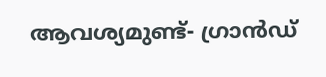ആവശ്യമുണ്ട്- ഗ്രാന്‍ഡ്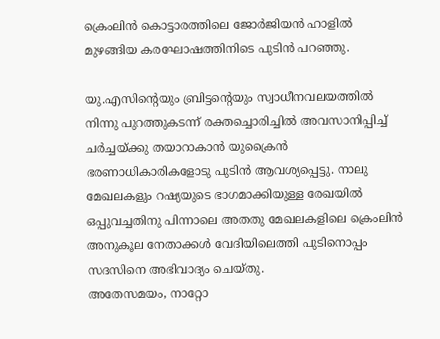ക്രെംലിന്‍ കൊട്ടാരത്തിലെ ജോര്‍ജിയന്‍ ഹാളില്‍ മുഴങ്ങിയ കരഘോഷത്തിനിടെ പുടിന്‍ പറഞ്ഞു.

യു.എസിന്റെയും ബ്രിട്ടന്റെയും സ്വാധീനവലയത്തില്‍ നിന്നു പുറത്തുകടന്ന് രക്തച്ചൊരിച്ചില്‍ അവസാനിപ്പിച്ച് ചര്‍ച്ചയ്ക്കു തയാറാകാന്‍ യുക്രൈന്‍ ഭരണാധികാരികളോടു പുടിന്‍ ആവശ്യപ്പെട്ടു. നാലു മേഖലകളും റഷ്യയുടെ ഭാഗമാക്കിയുള്ള രേഖയില്‍ ഒപ്പുവച്ചതിനു പിന്നാലെ അതതു മേഖലകളിലെ ക്രെംലിന്‍ അനുകൂല നേതാക്കള്‍ വേദിയിലെത്തി പുടിനൊപ്പം സദസിനെ അഭിവാദ്യം ചെയ്തു.
അതേസമയം, നാറ്റോ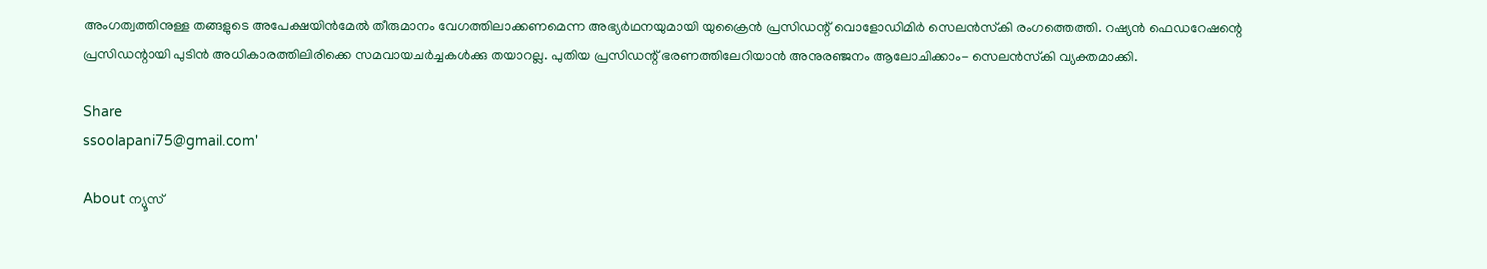അംഗത്വത്തിനുള്ള തങ്ങളുടെ അപേക്ഷയിന്‍മേല്‍ തീരുമാനം വേഗത്തിലാക്കണമെന്ന അഭ്യര്‍ഥനയുമായി യുക്രൈന്‍ പ്രസിഡന്റ് വൊളോഡിമിര്‍ സെലന്‍സ്‌കി രംഗത്തെത്തി. റഷ്യന്‍ ഫെഡറേഷന്റെ പ്രസിഡന്റായി പുടിന്‍ അധികാരത്തിലിരിക്കെ സമവായചര്‍ച്ചകള്‍ക്കു തയാറല്ല. പുതിയ പ്രസിഡന്റ് ഭരണത്തിലേറിയാന്‍ അനുരഞ്ജനം ആലോചിക്കാം- സെലന്‍സ്‌കി വ്യക്തമാക്കി.

Share
ssoolapani75@gmail.com'

About ന്യൂസ്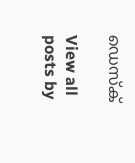ഡെസ്ക്

View all posts by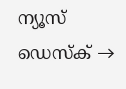ന്യൂസ് ഡെസ്ക് →